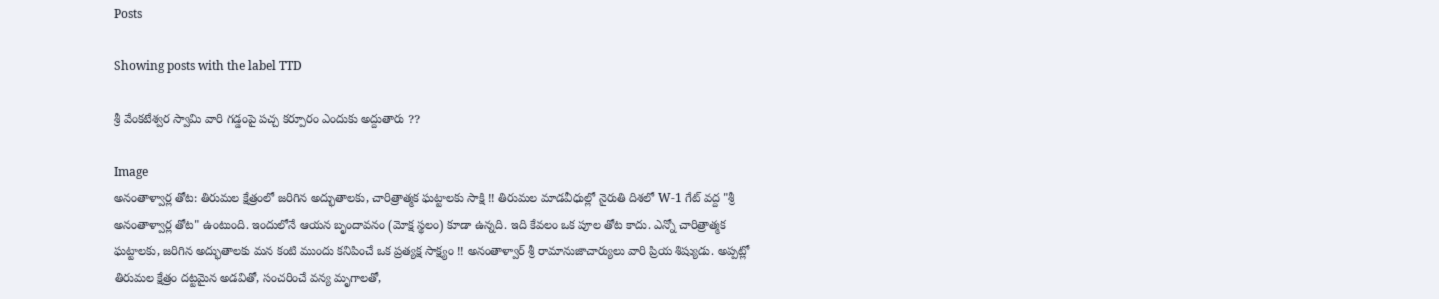Posts

Showing posts with the label TTD

శ్రీ వేంకటేశ్వర స్వామి వారి గడ్డంపై పచ్చ కర్పూరం ఎందుకు అద్దుతారు ??

Image
అనంతాళ్వార్ల తోట: తిరుమల క్షేత్రంలో జరిగిన అద్భుతాలకు, చారిత్రాత్మక ఘట్టాలకు సాక్షి !! తిరుమల మాడవీధుల్లో నైరుతి దిశలో W-1 గేట్ వద్ద "శ్రీ అనంతాళ్వార్ల తోట" ఉంటుంది. ఇందులోనే ఆయన బృందావనం (మోక్ష స్థలం) కూడా ఉన్నది. ఇది కేవలం ఒక పూల తోట కాదు. ఎన్నో చారిత్రాత్మక ఘట్టాలకు, జరిగిన అద్భుతాలకు మన కంటి ముందు కనిపించే ఒక ప్రత్యక్ష సాక్ష్యం !! అనంతాళ్వార్ శ్రీ రామానుజాచార్యులు వారి ప్రియ శిష్యుడు. అప్పట్లో తిరుమల క్షేత్రం దట్టమైన అడవితో, సంచరించే వన్య మృగాలతో,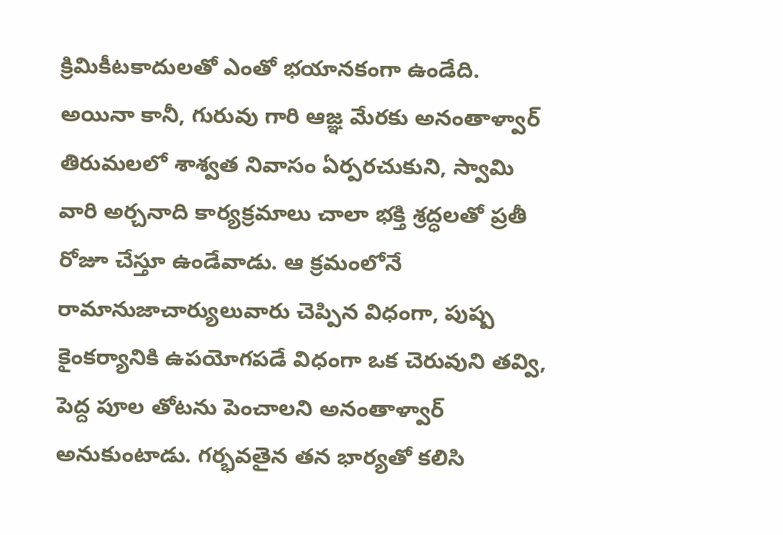క్రిమికీటకాదులతో ఎంతో భయానకంగా ఉండేది. అయినా కానీ, గురువు గారి ఆజ్ఞ మేరకు అనంతాళ్వార్ తిరుమలలో శాశ్వత నివాసం ఏర్పరచుకుని, స్వామి వారి అర్చనాది కార్యక్రమాలు చాలా భక్తి శ్రద్ధలతో ప్రతీ రోజూ చేస్తూ ఉండేవాడు. ఆ క్రమంలోనే రామానుజాచార్యులువారు చెప్పిన విధంగా, పుష్ప కైంకర్యానికి ఉపయోగపడే విధంగా ఒక చెరువుని తవ్వి, పెద్ద పూల తోటను పెంచాలని అనంతాళ్వార్ అనుకుంటాడు. గర్భవతైన తన భార్యతో కలిసి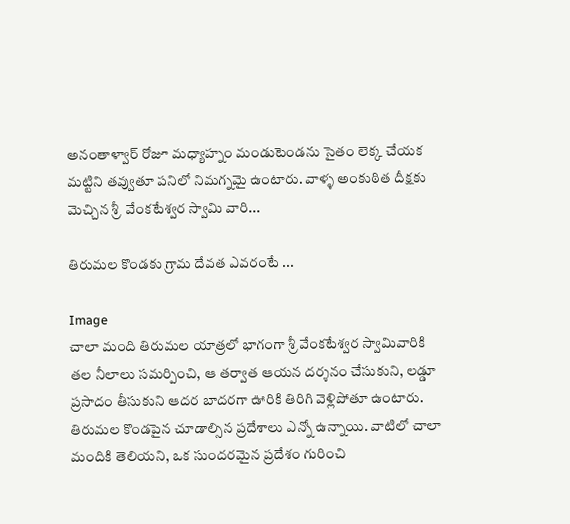అనంతాళ్వార్ రోజూ మధ్యాహ్నం మండుటెండను సైతం లెక్క చేయక మట్టిని తవ్వుతూ పనిలో నిమగ్నమై ఉంటారు. వాళ్ళ అంకుఠిత దీక్షకు మెచ్చిన శ్రీ  వేంకటేశ్వర స్వామి వారి...

తిరుమల కొండకు గ్రామ దేవత ఎవరంటే ...

Image
చాలా మంది తిరుమల యాత్రలో భాగంగా శ్రీ వేంకటేశ్వర స్వామివారికి తల నీలాలు సమర్పించి, ఆ తర్వాత ఆయన దర్శనం చేసుకుని, లడ్డూ ప్రసాదం తీసుకుని ఆదర బాదరగా ఊరికి తిరిగి వెళ్లిపోతూ ఉంటారు. తిరుమల కొండపైన చూడాల్సిన ప్రదేశాలు ఎన్నో ఉన్నాయి. వాటిలో చాలా మందికి తెలియని, ఒక సుందరమైన ప్రదేశం గురించి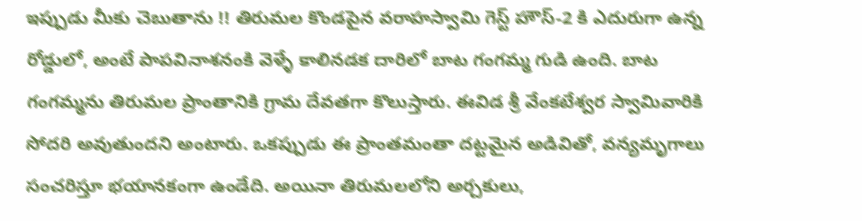ఇప్పుడు మీకు చెబుతాను !! తిరుమల కొండపైన వరాహస్వామి గెస్ట్ హౌస్-2 కి ఎదురుగా ఉన్న రోడ్డులో, అంటే పాపవినాశనంకి వెళ్ళే కాలినడక దారిలో బాట గంగమ్మ గుడి ఉంది. బాట గంగమ్మను తిరుమల ప్రాంతానికి గ్రామ దేవతగా కొలుస్తారు. ఈవిడ శ్రీ వేంకటేశ్వర స్వామివారికి సోదరి అవుతుందని అంటారు. ఒకప్పుడు ఈ ప్రాంతమంతా దట్టమైన అడివితో, వన్యమృగాలు సంచరిస్తూ భయానకంగా ఉండేది. అయినా తిరుమలలోని అర్చకులు,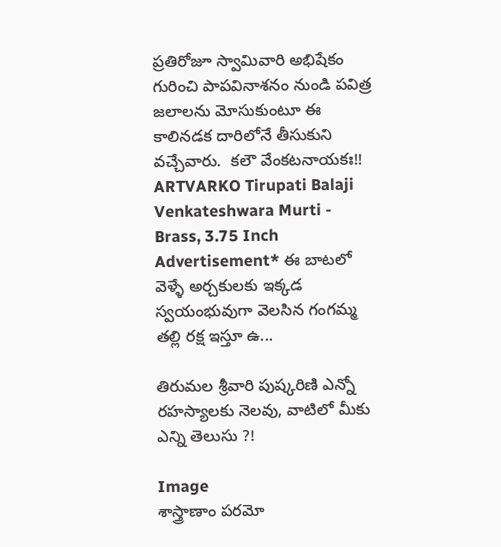ప్రతిరోజూ స్వామివారి అభిషేకం గురించి పాపవినాశనం నుండి పవిత్ర జలాలను మోసుకుంటూ ఈ కాలినడక దారిలోనే తీసుకుని వచ్చేవారు.  కలౌ వేంకటనాయకః!! ARTVARKO Tirupati Balaji Venkateshwara Murti - Brass, 3.75 Inch Advertisement* ఈ బాటలో వెళ్ళే అర్చకులకు ఇక్కడ స్వయంభువుగా వెలసిన గంగమ్మ తల్లి రక్ష ఇస్తూ ఉ...

తిరుమల శ్రీవారి పుష్కరిణి ఎన్నో రహస్యాలకు నెలవు, వాటిలో మీకు ఎన్ని తెలుసు ?!

Image
శాస్త్రాణాం పరమో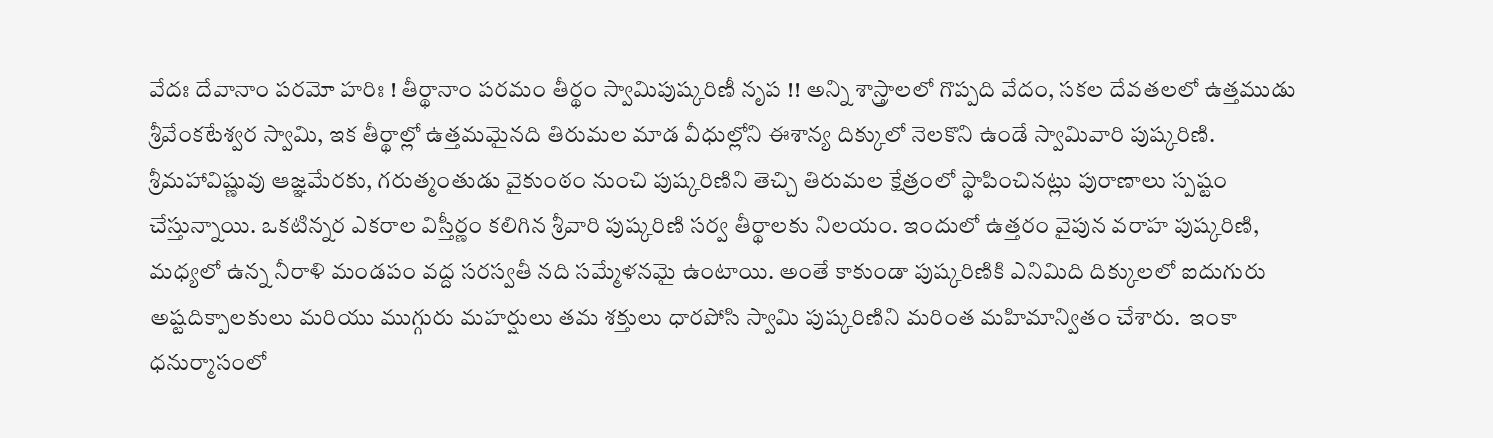వేదః దేవానాం పరమో హరిః ! తీర్థానాం పరమం తీర్థం స్వామిపుష్కరిణీ నృప !! అన్ని శాస్త్రాలలో గొప్పది వేదం, సకల దేవతలలో ఉత్తముడు శ్రీవేంకటేశ్వర స్వామి, ఇక తీర్థాల్లో ఉత్తమమైనది తిరుమల మాడ వీధుల్లోని ఈశాన్య దిక్కులో నెలకొని ఉండే స్వామివారి పుష్కరిణి.  శ్రీమహావిష్ణువు ఆజ్ఞమేరకు, గరుత్మంతుడు వైకుంఠం నుంచి పుష్కరిణిని తెచ్చి తిరుమల క్షేత్రంలో స్థాపించినట్లు పురాణాలు స్పష్టం చేస్తున్నాయి. ఒకటిన్నర ఎకరాల విస్తీర్ణం కలిగిన శ్రీవారి పుష్కరిణి సర్వ తీర్థాలకు నిలయం. ఇందులో ఉత్తరం వైపున వరాహ పుష్కరిణి, మధ్యలో ఉన్న నీరాళి మండపం వద్ద సరస్వతీ నది సమ్మేళనమై ఉంటాయి. అంతే కాకుండా పుష్కరిణికి ఎనిమిది దిక్కులలో ఐదుగురు అష్టదిక్పాలకులు మరియు ముగ్గురు మహర్షులు తమ శక్తులు ధారపోసి స్వామి పుష్కరిణిని మరింత మహిమాన్వితం చేశారు.  ఇంకా ధనుర్మాసంలో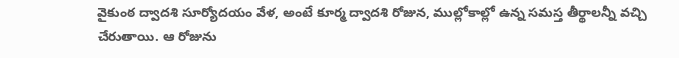వైకుంఠ ద్వాదశి సూర్యోదయం వేళ, అంటే కూర్మ ద్వాదశి రోజున, ముల్లోకాల్లో ఉన్న సమస్త తీర్థాలన్నీ వచ్చి చేరుతాయి. ఆ రోజును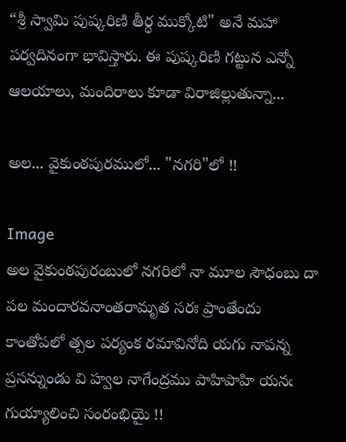“శ్రీ స్వామి పుష్కరిణి తీర్ధ ముక్కోటి" అనే మహా పర్వదినంగా భావిస్తారు. ఈ పుష్కరిణి గట్టున ఎన్నో ఆలయాలు, మందిరాలు కూడా విరాజిల్లుతున్నా...

అల... వైకుంఠపురములో... "నగరి"లో !!

Image
అల వైకుంఠపురంబులో నగరిలో నా మూల సౌధంబు దా పల మందారవనాంతరామృత సరః ప్రాంతేందు కాంతోపలో త్పల పర్యంక రమావినోది యగు నాపన్న ప్రసన్నుండు వి హ్వల నాగేంద్రము పాహిపాహి యనఁ గుయ్యాలించి సంరంభియై !!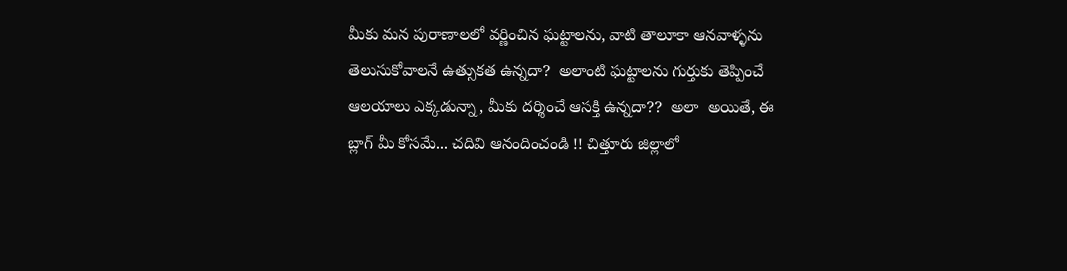మీకు మన పురాణాలలో వర్ణించిన ఘట్టాలను, వాటి తాలూకా ఆనవాళ్ళను తెలుసుకోవాలనే ఉత్సుకత ఉన్నదా?  అలాంటి ఘట్టాలను గుర్తుకు తెప్పించే ఆలయాలు ఎక్కడున్నా, మీకు దర్శించే ఆసక్తి ఉన్నదా??  అలా  అయితే, ఈ బ్లాగ్ మీ కోసమే... చదివి ఆనందించండి !! చిత్తూరు జిల్లాలో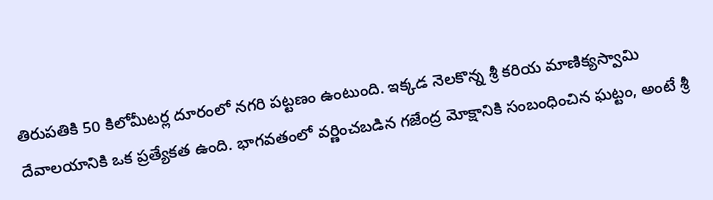తిరుపతికి 50 కిలోమీటర్ల దూరంలో నగరి పట్టణం ఉంటుంది. ఇక్కడ నెలకొన్న శ్రీ కరియ మాణిక్యస్వామి దేవాలయానికి ఒక ప్రత్యేకత ఉంది. భాగవతంలో వర్ణించబడిన గజేంద్ర మోక్షానికి సంబంధించిన ఘట్టం, అంటే శ్రీ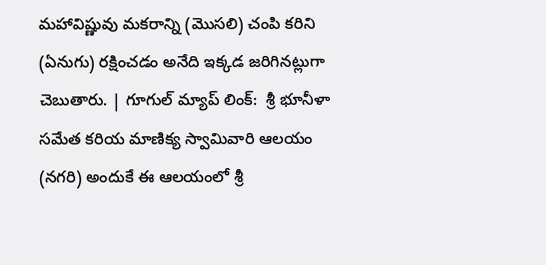మహావిష్ణువు మకరాన్ని (మొసలి) చంపి కరిని (ఏనుగు) రక్షించడం అనేది ఇక్కడ జరిగినట్లుగా చెబుతారు. | గూగుల్ మ్యాప్ లింక్:  శ్రీ భూనీళా సమేత కరియ మాణిక్య స్వామివారి ఆలయం (నగరి) అందుకే ఈ ఆలయంలో శ్రీ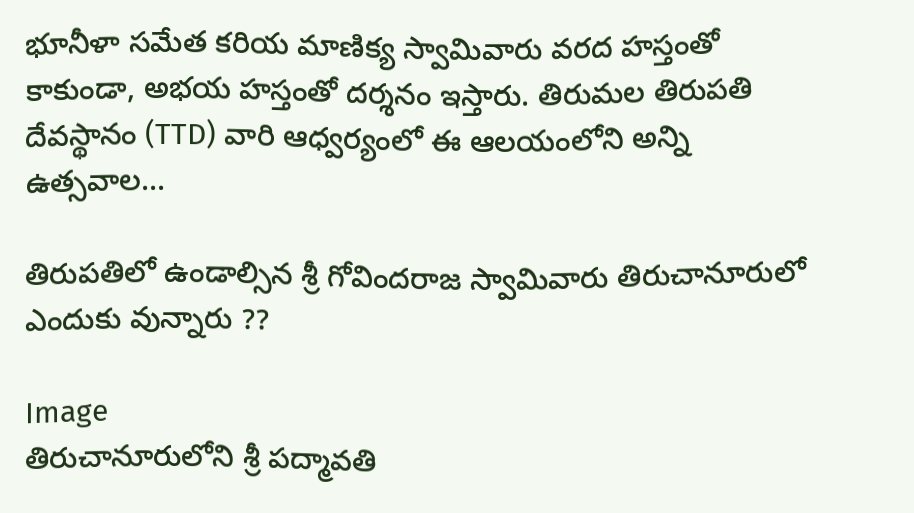భూనీళా సమేత కరియ మాణిక్య స్వామివారు వరద హస్తంతో కాకుండా, అభయ హస్తంతో దర్శనం ఇస్తారు. తిరుమల తిరుపతి దేవస్థానం (TTD) వారి ఆధ్వర్యంలో ఈ ఆలయంలోని అన్ని ఉత్సవాల...

తిరుపతిలో ఉండాల్సిన శ్రీ గోవిందరాజ స్వామివారు తిరుచానూరులో ఎందుకు వున్నారు ??

Image
తిరుచానూరులోని శ్రీ పద్మావతి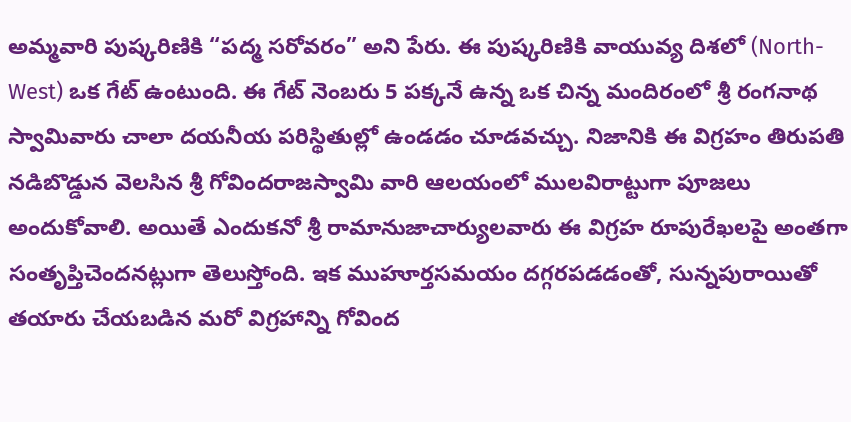అమ్మవారి పుష్కరిణికి “పద్మ సరోవరం” అని పేరు. ఈ పుష్కరిణికి వాయువ్య దిశలో (North-West) ఒక గేట్ ఉంటుంది. ఈ గేట్ నెంబరు 5 పక్కనే ఉన్న ఒక చిన్న మందిరంలో శ్రీ రంగనాథ స్వామివారు చాలా దయనీయ పరిస్థితుల్లో ఉండడం చూడవచ్చు. నిజానికి ఈ విగ్రహం తిరుపతి నడిబొడ్డున వెలసిన శ్రీ గోవిందరాజస్వామి వారి ఆలయంలో ములవిరాట్టుగా పూజలు అందుకోవాలి. అయితే ఎందుకనో శ్రీ రామానుజాచార్యులవారు ఈ విగ్రహ రూపురేఖలపై అంతగా సంతృప్తిచెందనట్లుగా తెలుస్తోంది. ఇక ముహూర్తసమయం దగ్గరపడడంతో, సున్నపురాయితో తయారు చేయబడిన మరో విగ్రహాన్ని గోవింద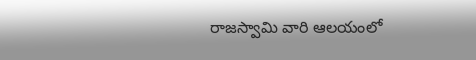రాజస్వామి వారి ఆలయంలో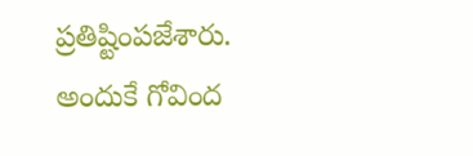ప్రతిష్టింపజేశారు. అందుకే గోవింద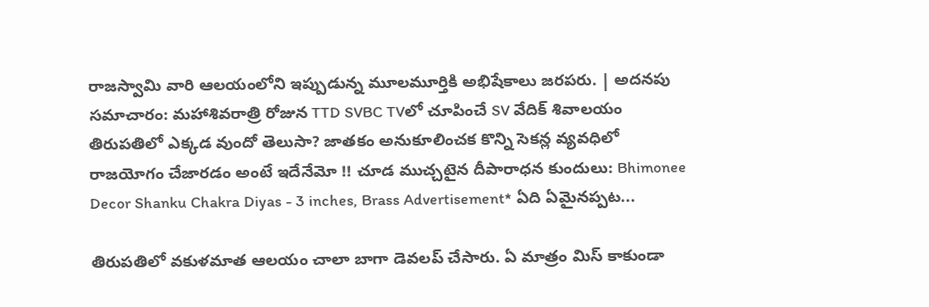రాజస్వామి వారి ఆలయంలోని ఇప్పుడున్న మూలమూర్తికి అభిషేకాలు జరపరు. | అదనపు సమాచారం: మహాశివరాత్రి రోజున TTD SVBC TVలో చూపించే SV వేదిక్ శివాలయం తిరుపతిలో ఎక్కడ వుందో తెలుసా? జాతకం అనుకూలించక కొన్ని సెకన్ల వ్యవధిలో రాజయోగం చేజారడం అంటే ఇదేనేమో !! చూడ ముచ్చటైన దీపారాధన కుందులు: Bhimonee Decor Shanku Chakra Diyas - 3 inches, Brass Advertisement* ఏది ఏమైనప్పట...

తిరుపతిలో వకుళమాత ఆలయం చాలా బాగా డెవలప్ చేసారు. ఏ మాత్రం మిస్ కాకుండా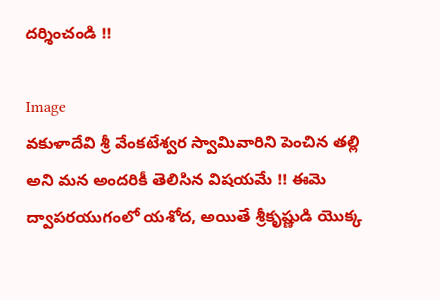దర్శించండి !!

Image
వకుళాదేవి శ్రీ వేంకటేశ్వర స్వామివారిని పెంచిన తల్లి అని మన అందరికీ తెలిసిన విషయమే !! ఈమె ద్వాపరయుగంలో యశోద, అయితే శ్రీకృష్ణుడి యొక్క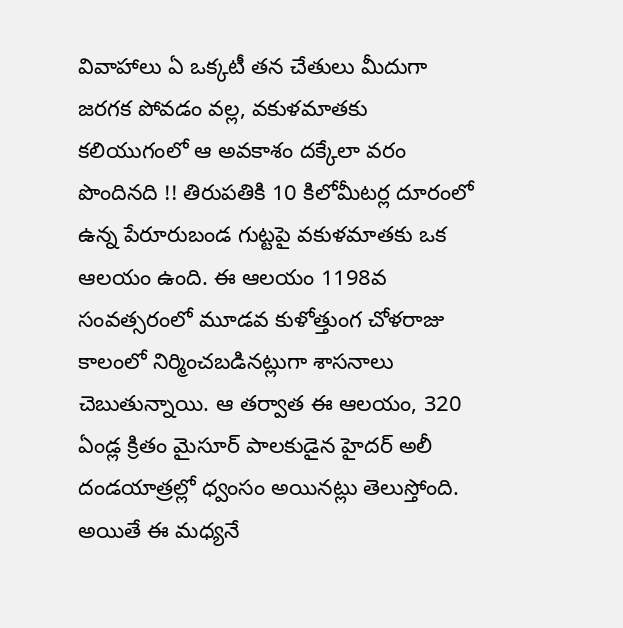వివాహాలు ఏ ఒక్కటీ తన చేతులు మీదుగా జరగక పోవడం వల్ల, వకుళమాతకు కలియుగంలో ఆ అవకాశం దక్కేలా వరం పొందినది !! తిరుపతికి 10 కిలోమీటర్ల దూరంలో ఉన్న పేరూరుబండ గుట్టపై వకుళమాతకు ఒక ఆలయం ఉంది. ఈ ఆలయం 1198వ సంవత్సరంలో మూడవ కుళోత్తుంగ చోళరాజు కాలంలో నిర్మించబడినట్లుగా శాసనాలు చెబుతున్నాయి. ఆ తర్వాత ఈ ఆలయం, 320 ఏండ్ల క్రితం మైసూర్ పాలకుడైన హైదర్ అలీ దండయాత్రల్లో ధ్వంసం అయినట్లు తెలుస్తోంది. అయితే ఈ మధ్యనే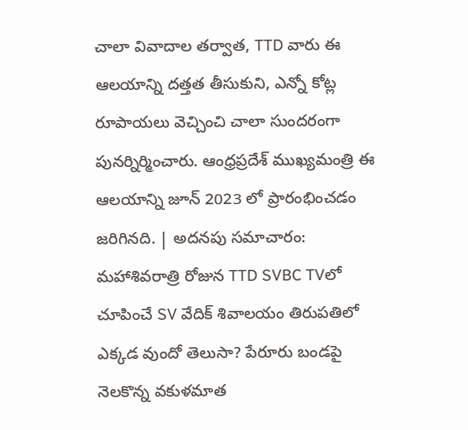చాలా వివాదాల తర్వాత, TTD వారు ఈ ఆలయాన్ని దత్తత తీసుకుని, ఎన్నో కోట్ల రూపాయలు వెచ్చించి చాలా సుందరంగా పునర్నిర్మించారు. ఆంధ్రప్రదేశ్ ముఖ్యమంత్రి ఈ ఆలయాన్ని జూన్ 2023 లో ప్రారంభించడం జరిగినది. | అదనపు సమాచారం: మహాశివరాత్రి రోజున TTD SVBC TVలో చూపించే SV వేదిక్ శివాలయం తిరుపతిలో ఎక్కడ వుందో తెలుసా? పేరూరు బండపై నెలకొన్న వకుళమాత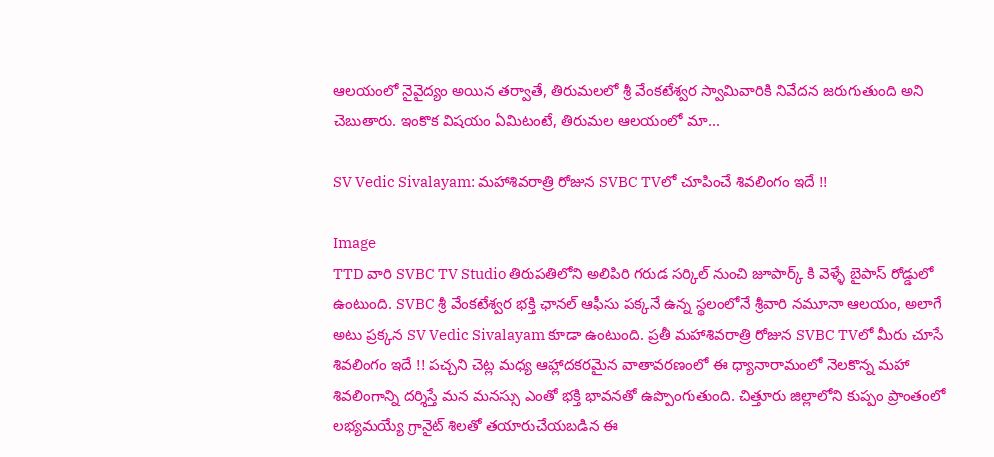ఆలయంలో నైవైద్యం అయిన తర్వాతే, తిరుమలలో శ్రీ వేంకటేశ్వర స్వామివారికి నివేదన జరుగుతుంది అని చెబుతారు. ఇంకొక విషయం ఏమిటంటే, తిరుమల ఆలయంలో మా...

SV Vedic Sivalayam: మహాశివరాత్రి రోజున SVBC TVలో చూపించే శివలింగం ఇదే !!

Image
TTD వారి SVBC TV Studio తిరుపతిలోని అలిపిరి గరుడ సర్కిల్ నుంచి జూపార్క్ కి వెళ్ళే బైపాస్ రోడ్డులో ఉంటుంది. SVBC శ్రీ వేంకటేశ్వర భక్తి ఛానల్ ఆఫీసు పక్కనే ఉన్న స్థలంలోనే శ్రీవారి నమూనా ఆలయం, అలాగే అటు ప్రక్కన SV Vedic Sivalayam కూడా ఉంటుంది. ప్రతీ మహాశివరాత్రి రోజున SVBC TVలో మీరు చూసే శివలింగం ఇదే !! పచ్చని చెట్ల మధ్య ఆహ్లాదకరమైన వాతావరణంలో ఈ ధ్యానారామంలో నెలకొన్న మహా శివలింగాన్ని దర్శిస్తే మన మనస్సు ఎంతో భక్తి భావనతో ఉప్పొంగుతుంది. చిత్తూరు జిల్లాలోని కుప్పం ప్రాంతంలో లభ్యమయ్యే గ్రానైట్ శిలతో తయారుచేయబడిన ఈ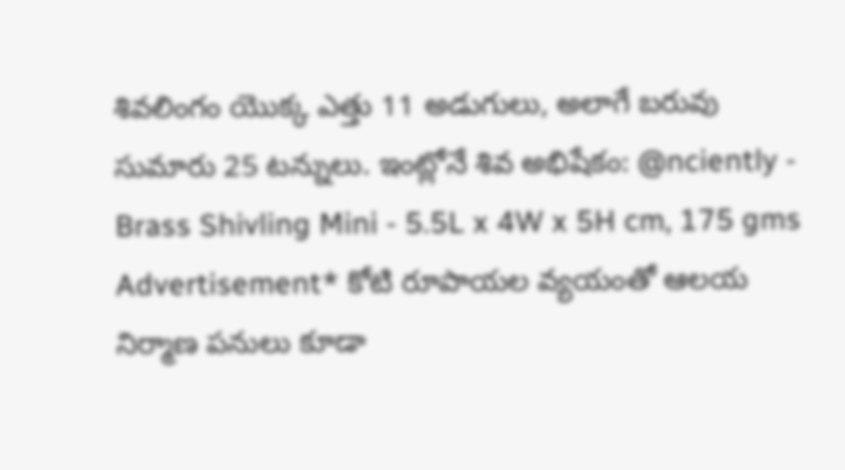శివలింగం యొక్క ఎత్తు 11 అడుగులు, అలాగే బరువు సుమారు 25 టన్నులు. ఇంట్లోనే శివ అభిషేకం: @nciently - Brass Shivling Mini - 5.5L x 4W x 5H cm, 175 gms Advertisement* కోటి రూపాయల వ్యయంతో ఆలయ నిర్మాణ పనులు కూడా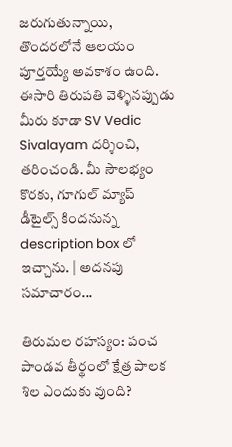జరుగుతున్నాయి, తొందరలోనే ఆలయం పూర్తయ్యే అవకాశం ఉంది. ఈసారి తిరుపతి వెళ్ళినప్పుడు మీరు కూడా SV Vedic Sivalayam దర్శించి, తరించండి. మీ సౌలభ్యం కొరకు, గూగుల్ మ్యాప్ డీటైల్స్ కిందనున్న description box లో ఇచ్చాను. | అదనపు సమాచారం...

తిరుమల రహస్యం: పంచ పాండవ తీర్థంలో క్షేత్ర పాలక శిల ఎందుకు వుంది?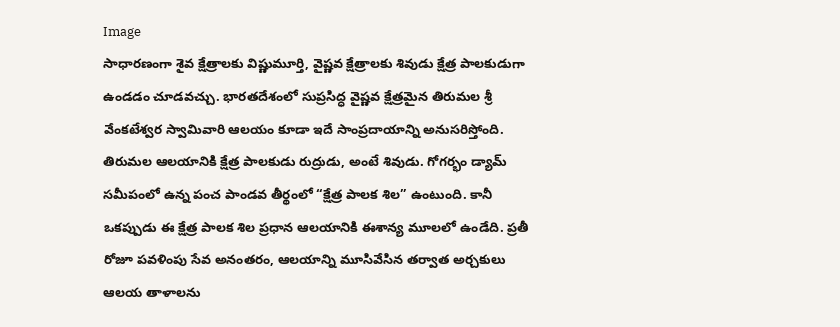Image
సాధారణంగా శైవ క్షేత్రాలకు విష్ణుమూర్తి, వైష్ణవ క్షేత్రాలకు శివుడు క్షేత్ర పాలకుడుగా ఉండడం చూడవచ్చు. భారతదేశంలో సుప్రసిద్ధ వైష్ణవ క్షేత్రమైన తిరుమల శ్రీ వేంకటేశ్వర స్వామివారి ఆలయం కూడా ఇదే సాంప్రదాయాన్ని అనుసరిస్తోంది. తిరుమల ఆలయానికి క్షేత్ర పాలకుడు రుద్రుడు, అంటే శివుడు. గోగర్భం డ్యామ్ సమీపంలో ఉన్న పంచ పాండవ తీర్థంలో “క్షేత్ర పాలక శిల” ఉంటుంది. కానీ ఒకప్పుడు ఈ క్షేత్ర పాలక శిల ప్రధాన ఆలయానికి ఈశాన్య మూలలో ఉండేది. ప్రతీ రోజూ పవళింపు సేవ అనంతరం, ఆలయాన్ని మూసివేసిన తర్వాత అర్చకులు ఆలయ తాళాలను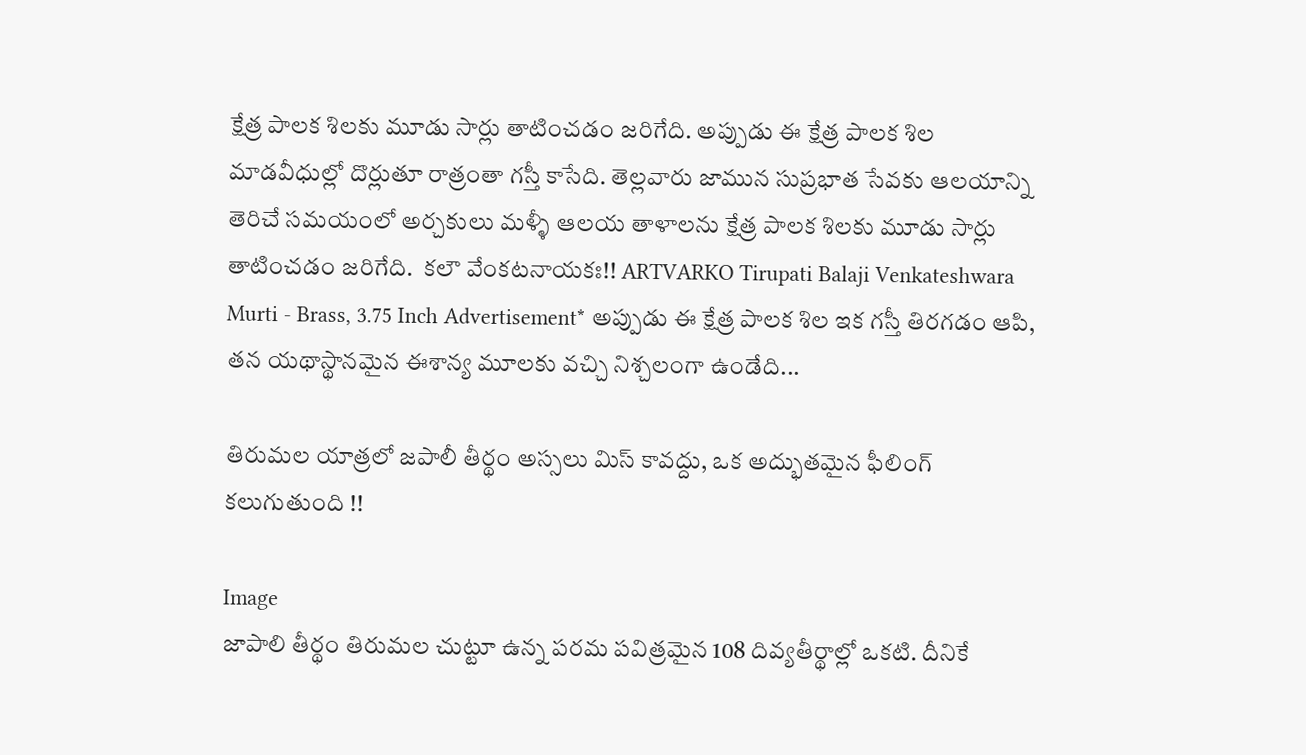క్షేత్ర పాలక శిలకు మూడు సార్లు తాటించడం జరిగేది. అప్పుడు ఈ క్షేత్ర పాలక శిల మాడవీధుల్లో దొర్లుతూ రాత్రంతా గస్తీ కాసేది. తెల్లవారు జామున సుప్రభాత సేవకు ఆలయాన్ని తెరిచే సమయంలో అర్చకులు మళ్ళీ ఆలయ తాళాలను క్షేత్ర పాలక శిలకు మూడు సార్లు తాటించడం జరిగేది.  కలౌ వేంకటనాయకః!! ARTVARKO Tirupati Balaji Venkateshwara Murti - Brass, 3.75 Inch Advertisement* అప్పుడు ఈ క్షేత్ర పాలక శిల ఇక గస్తీ తిరగడం ఆపి, తన యథాస్థానమైన ఈశాన్య మూలకు వచ్చి నిశ్చలంగా ఉండేది...

తిరుమల యాత్రలో జపాలీ తీర్థం అస్సలు మిస్ కావద్దు, ఒక అద్భుతమైన ఫీలింగ్ కలుగుతుంది !!

Image
జాపాలి తీర్థం తిరుమల చుట్టూ ఉన్న పరమ పవిత్రమైన 108 దివ్యతీర్థాల్లో ఒకటి. దీనికే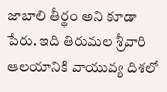జాబాలి తీర్థం అని కూడా పేరు. ఇది తిరుమల శ్రీవారి ఆలయానికి వాయువ్య దిశలో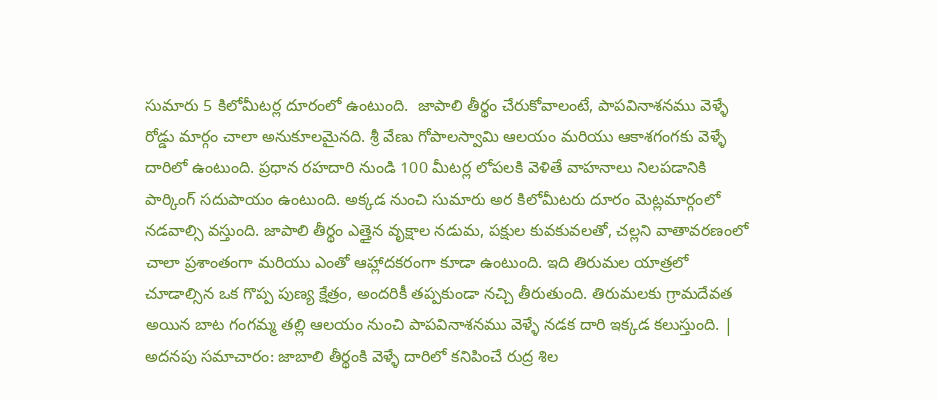సుమారు 5 కిలోమీటర్ల దూరంలో ఉంటుంది.  జాపాలి తీర్థం చేరుకోవాలంటే, పాపవినాశనము వెళ్ళే రోడ్డు మార్గం చాలా అనుకూలమైనది. శ్రీ వేణు గోపాలస్వామి ఆలయం మరియు ఆకాశగంగకు వెళ్ళే దారిలో ఉంటుంది. ప్రధాన రహదారి నుండి 100 మీటర్ల లోపలకి వెళితే వాహనాలు నిలపడానికి పార్కింగ్ సదుపాయం ఉంటుంది. అక్కడ నుంచి సుమారు అర కిలోమీటరు దూరం మెట్లమార్గంలో నడవాల్సి వస్తుంది. జాపాలి తీర్థం ఎత్తైన వృక్షాల నడుమ, పక్షుల కువకువలతో, చల్లని వాతావరణంలో చాలా ప్రశాంతంగా మరియు ఎంతో ఆహ్లాదకరంగా కూడా ఉంటుంది. ఇది తిరుమల యాత్రలో చూడాల్సిన ఒక గొప్ప పుణ్య క్షేత్రం, అందరికీ తప్పకుండా నచ్చి తీరుతుంది. తిరుమలకు గ్రామదేవత అయిన బాట గంగమ్మ తల్లి ఆలయం నుంచి పాపవినాశనము వెళ్ళే నడక దారి ఇక్కడ కలుస్తుంది. | అదనపు సమాచారం: జాబాలి తీర్థంకి వెళ్ళే దారిలో కనిపించే రుద్ర శిల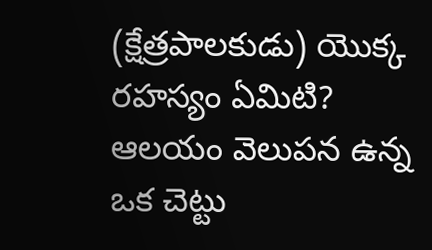(క్షేత్రపాలకుడు) యొక్క రహస్యం ఏమిటి? ఆలయం వెలుపన ఉన్న ఒక చెట్టు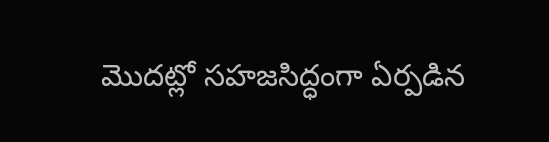మొదట్లో సహజసిద్ధంగా ఏర్పడిన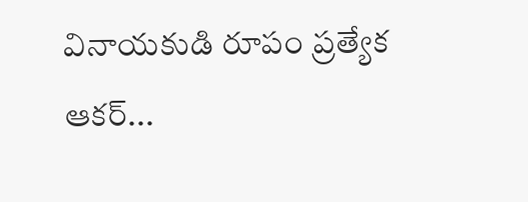వినాయకుడి రూపం ప్రత్యేక ఆకర్...